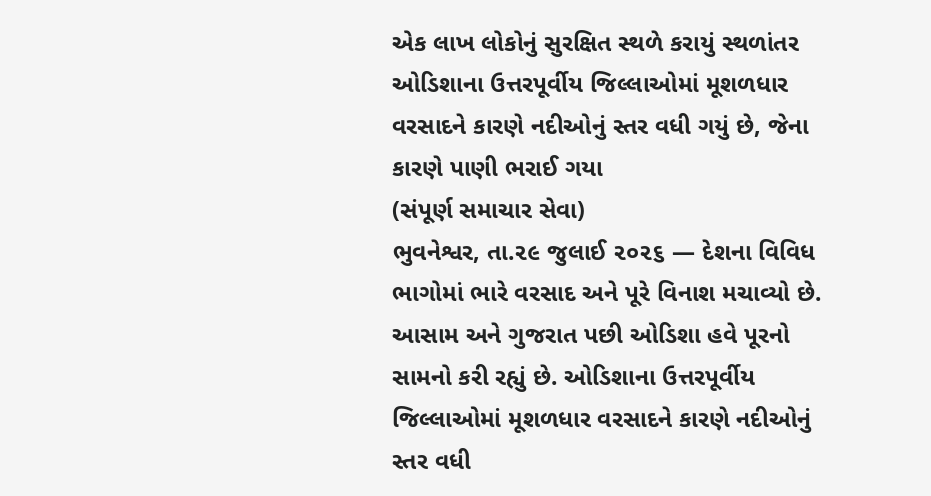એક લાખ લોકોનું સુરક્ષિત સ્થળે કરાયું સ્થળાંતર
ઓડિશાના ઉત્તરપૂર્વીય જિલ્લાઓમાં મૂશળધાર વરસાદને કારણે નદીઓનું સ્તર વધી ગયું છે, જેના કારણે પાણી ભરાઈ ગયા
(સંપૂર્ણ સમાચાર સેવા)
ભુવનેશ્વર, તા.૨૯ જુલાઈ ૨૦૨૬ — દેશના વિવિધ ભાગોમાં ભારે વરસાદ અને પૂરે વિનાશ મચાવ્યો છે. આસામ અને ગુજરાત પછી ઓડિશા હવે પૂરનો સામનો કરી રહ્યું છે. ઓડિશાના ઉત્તરપૂર્વીય જિલ્લાઓમાં મૂશળધાર વરસાદને કારણે નદીઓનું સ્તર વધી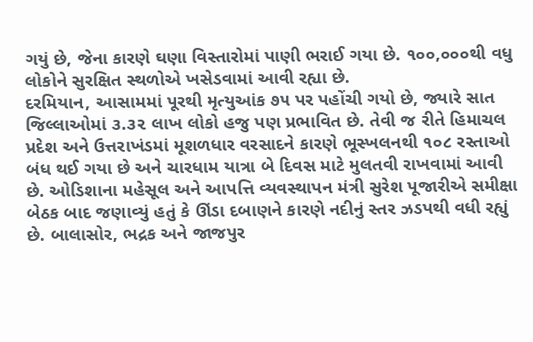ગયું છે, જેના કારણે ઘણા વિસ્તારોમાં પાણી ભરાઈ ગયા છે. ૧૦૦,૦૦૦થી વધુ લોકોને સુરક્ષિત સ્થળોએ ખસેડવામાં આવી રહ્યા છે.
દરમિયાન, આસામમાં પૂરથી મૃત્યુઆંક ૭૫ પર પહોંચી ગયો છે, જ્યારે સાત જિલ્લાઓમાં ૩.૩૨ લાખ લોકો હજુ પણ પ્રભાવિત છે. તેવી જ રીતે હિમાચલ પ્રદેશ અને ઉત્તરાખંડમાં મૂશળધાર વરસાદને કારણે ભૂસ્ખલનથી ૧૦૮ રસ્તાઓ બંધ થઈ ગયા છે અને ચારધામ યાત્રા બે દિવસ માટે મુલતવી રાખવામાં આવી છે. ઓડિશાના મહેસૂલ અને આપત્તિ વ્યવસ્થાપન મંત્રી સુરેશ પૂજારીએ સમીક્ષા બેઠક બાદ જણાવ્યું હતું કે ઊંડા દબાણને કારણે નદીનું સ્તર ઝડપથી વધી રહ્યું છે. બાલાસોર, ભદ્રક અને જાજપુર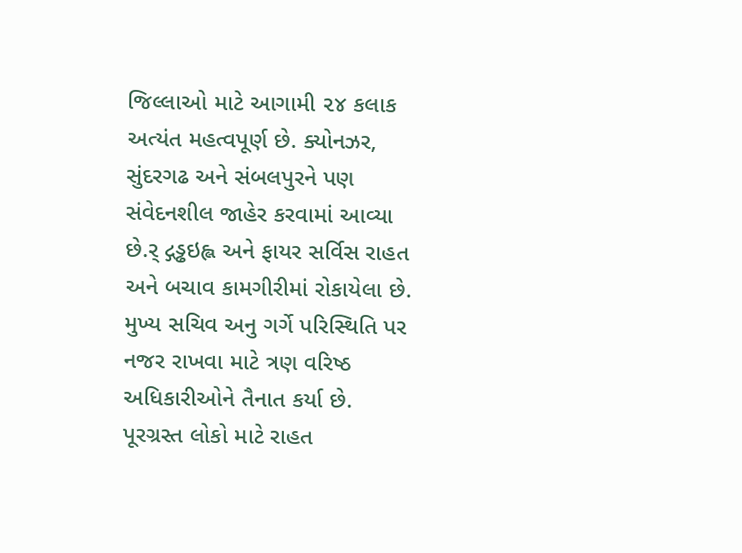જિલ્લાઓ માટે આગામી ૨૪ કલાક અત્યંત મહત્વપૂર્ણ છે. ક્યોનઝર, સુંદરગઢ અને સંબલપુરને પણ સંવેદનશીલ જાહેર કરવામાં આવ્યા છે.ર્ દ્ગડ્ઢઇહ્લ અને ફાયર સર્વિસ રાહત અને બચાવ કામગીરીમાં રોકાયેલા છે. મુખ્ય સચિવ અનુ ગર્ગે પરિસ્થિતિ પર નજર રાખવા માટે ત્રણ વરિષ્ઠ અધિકારીઓને તૈનાત કર્યા છે.
પૂરગ્રસ્ત લોકો માટે રાહત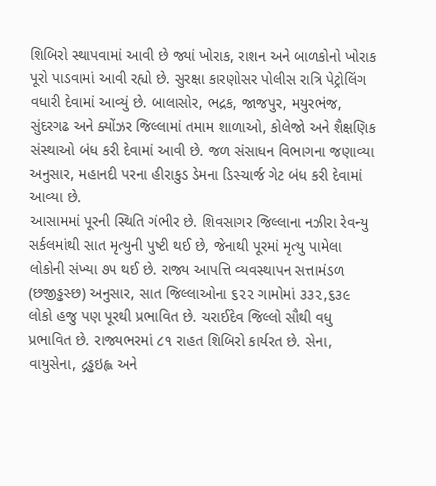શિબિરો સ્થાપવામાં આવી છે જ્યાં ખોરાક, રાશન અને બાળકોનો ખોરાક પૂરો પાડવામાં આવી રહ્યો છે. સુરક્ષા કારણોસર પોલીસ રાત્રિ પેટ્રોલિંગ વધારી દેવામાં આવ્યું છે. બાલાસોર, ભદ્રક, જાજપુર, મયુરભંજ, સુંદરગઢ અને ક્યોંઝર જિલ્લામાં તમામ શાળાઓ, કોલેજો અને શૈક્ષણિક સંસ્થાઓ બંધ કરી દેવામાં આવી છે. જળ સંસાધન વિભાગના જણાવ્યા અનુસાર, મહાનદી પરના હીરાકુડ ડેમના ડિસ્ચાર્જ ગેટ બંધ કરી દેવામાં આવ્યા છે.
આસામમાં પૂરની સ્થિતિ ગંભીર છે. શિવસાગર જિલ્લાના નઝીરા રેવન્યુ સર્કલમાંથી સાત મૃત્યુની પુષ્ટી થઈ છે, જેનાથી પૂરમાં મૃત્યુ પામેલા લોકોની સંખ્યા ૭૫ થઈ છે. રાજ્ય આપત્તિ વ્યવસ્થાપન સત્તામંડળ (છજીડ્ઢસ્છ) અનુસાર, સાત જિલ્લાઓના ૬૨૨ ગામોમાં ૩૩૨,૬૩૯ લોકો હજુ પણ પૂરથી પ્રભાવિત છે. ચરાઈદેવ જિલ્લો સૌથી વધુ પ્રભાવિત છે. રાજ્યભરમાં ૮૧ રાહત શિબિરો કાર્યરત છે. સેના, વાયુસેના, દ્ગડ્ઢઇહ્લ અને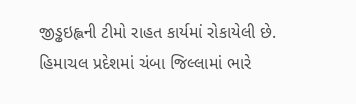જીડ્ઢઇહ્લની ટીમો રાહત કાર્યમાં રોકાયેલી છે.
હિમાચલ પ્રદેશમાં ચંબા જિલ્લામાં ભારે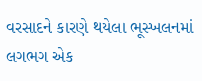વરસાદને કારણે થયેલા ભૂસ્ખલનમાં લગભગ એક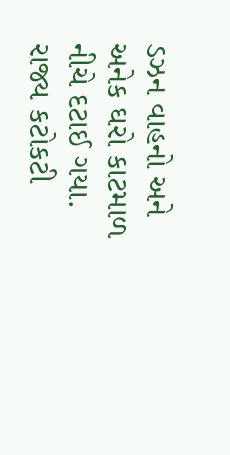ડઝન વાહનો અને અનેક ઘરો કાટમાળ નીચે દટાઈ ગયા. રાજ્ય કટોકટી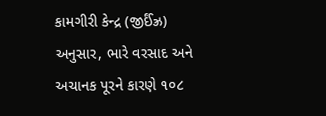કામગીરી કેન્દ્ર (જીર્ઈંઝ્ર) અનુસાર, ભારે વરસાદ અને અચાનક પૂરને કારણે ૧૦૮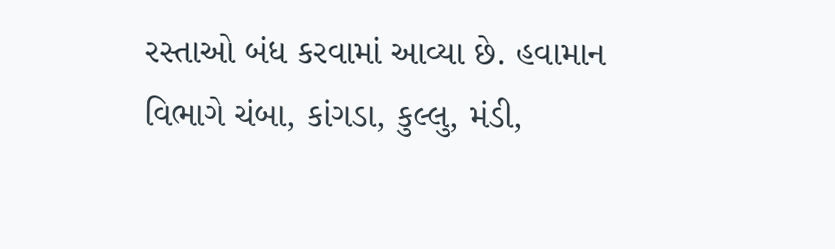રસ્તાઓ બંધ કરવામાં આવ્યા છે. હવામાન વિભાગે ચંબા, કાંગડા, કુલ્લુ, મંડી,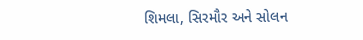શિમલા, સિરમૌર અને સોલન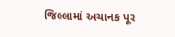જિલ્લામાં અચાનક પૂર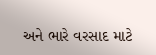અને ભારે વરસાદ માટે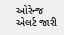ઓરેન્જ એલર્ટ જારી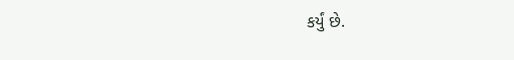કર્યું છે.